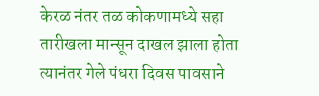केरळ नंतर तळ कोकणामध्ये सहा तारीखला मान्सून दाखल झाला होता त्यानंतर गेले पंधरा दिवस पावसाने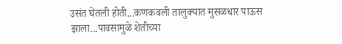उसंत घेतली होती...कणकवली तालुक्यात मुसळधार पाऊस झाला...पावसामुळे शेतीच्या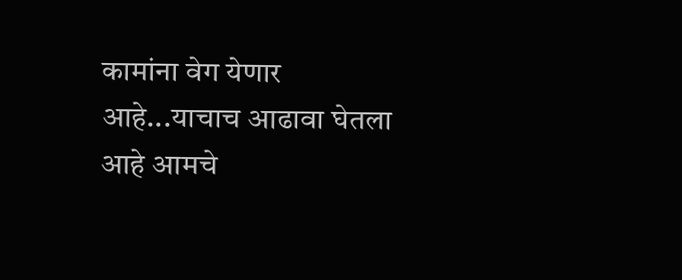कामांना वेग येणार आहे...याचाच आढावा घेतला आहे आमचे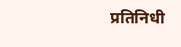प्रतिनिधी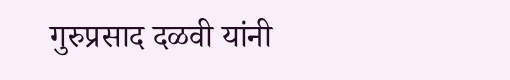गुरुप्रसाद दळवी यांनी